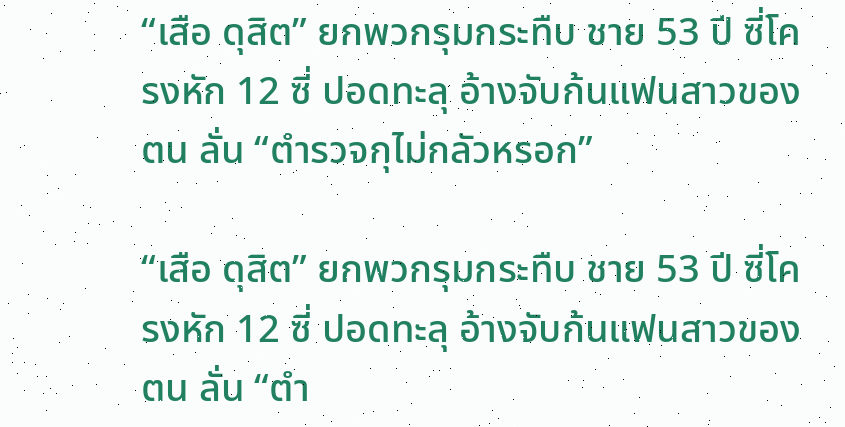“เสือ ดุสิต” ยกพวกรุมกระทืบ ชาย 53 ปี ซี่โครงหัก 12 ซี่ ปอดทะลุ อ้างจับก้นแฟนสาวของตน ลั่น “ตำรวจกุไม่กลัวหรอก”

“เสือ ดุสิต” ยกพวกรุมกระทืบ ชาย 53 ปี ซี่โครงหัก 12 ซี่ ปอดทะลุ อ้างจับก้นแฟนสาวของตน ลั่น “ตำ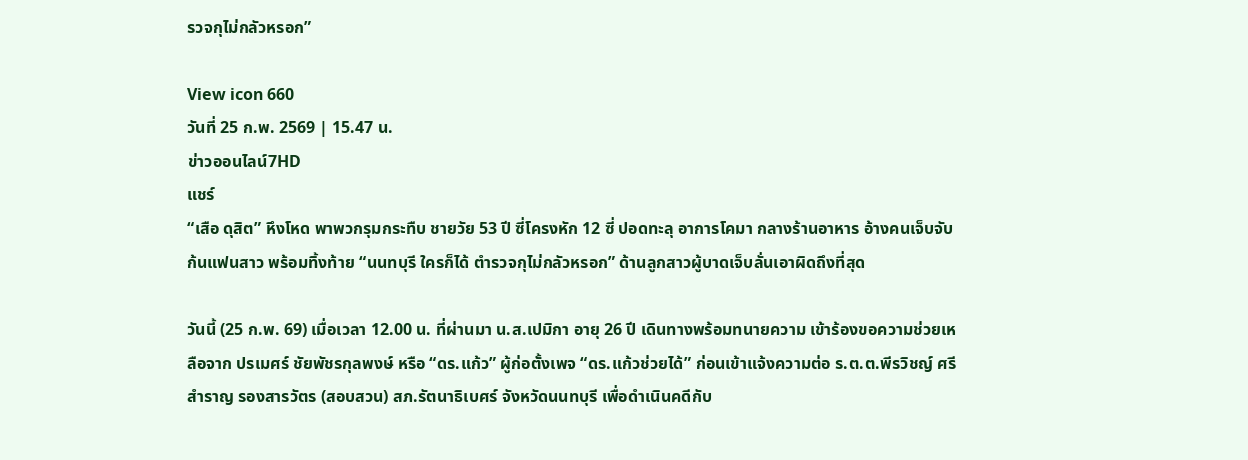รวจกุไม่กลัวหรอก”

View icon 660
วันที่ 25 ก.พ. 2569 | 15.47 น.
ข่าวออนไลน์7HD
แชร์
“เสือ ดุสิต” หึงโหด พาพวกรุมกระทืบ ชายวัย 53 ปี ซี่โครงหัก 12 ซี่ ปอดทะลุ อาการโคมา กลางร้านอาหาร อ้างคนเจ็บจับก้นแฟนสาว พร้อมทิ้งท้าย “นนทบุรี ใครก็ได้ ตำรวจกุไม่กลัวหรอก” ด้านลูกสาวผู้บาดเจ็บลั่นเอาผิดถึงที่สุด

วันนี้ (25 ก.พ. 69) เมื่อเวลา 12.00 น. ที่ผ่านมา น.ส.เปมิกา อายุ 26 ปี เดินทางพร้อมทนายความ เข้าร้องขอความช่วยเหลือจาก ปรเมศร์ ชัยพัชรกุลพงษ์ หรือ “ดร.แก้ว” ผู้ก่อตั้งเพจ “ดร.แก้วช่วยได้” ก่อนเข้าแจ้งความต่อ ร.ต.ต.พีรวิชญ์ ศรีสำราญ รองสารวัตร (สอบสวน) สภ.รัตนาธิเบศร์ จังหวัดนนทบุรี เพื่อดำเนินคดีกับ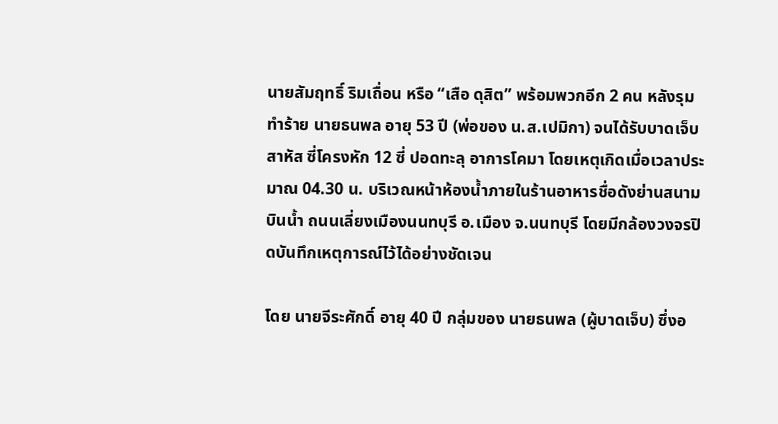นายสัมฤทธิ์ ริมเถื่อน หรือ “เสือ ดุสิต” พร้อมพวกอีก 2 คน หลังรุมทำร้าย นายธนพล อายุ 53 ปี (พ่อของ น.ส.เปมิกา) จนได้รับบาดเจ็บสาหัส ซี่โครงหัก 12 ซี่ ปอดทะลุ อาการโคมา โดยเหตุเกิดเมื่อเวลาประมาณ 04.30 น. บริเวณหน้าห้องน้ำภายในร้านอาหารชื่อดังย่านสนามบินน้ำ ถนนเลี่ยงเมืองนนทบุรี อ.เมือง จ.นนทบุรี โดยมีกล้องวงจรปิดบันทึกเหตุการณ์ไว้ได้อย่างชัดเจน

โดย นายจีระศักดิ์ อายุ 40 ปี กลุ่มของ นายธนพล (ผู้บาดเจ็บ) ซึ่งอ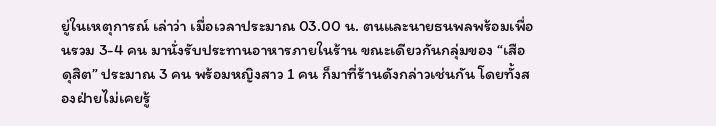ยู่ในเหตุการณ์ เล่าว่า เมื่อเวลาประมาณ 03.00 น. ตนและนายธนพลพร้อมเพื่อนรวม 3-4 คน มานั่งรับประทานอาหารภายในร้าน ขณะเดียวกันกลุ่มของ “เสือดุสิต” ประมาณ 3 คน พร้อมหญิงสาว 1 คน ก็มาที่ร้านดังกล่าวเช่นกัน โดยทั้งสองฝ่ายไม่เคยรู้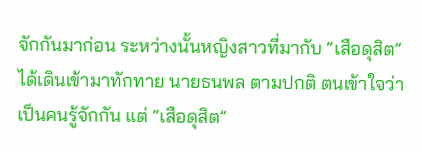จักกันมาก่อน ระหว่างนั้นหญิงสาวที่มากับ “เสือดุสิต” ได้เดินเข้ามาทักทาย นายธนพล ตามปกติ ตนเข้าใจว่าเป็นคนรู้จักกัน แต่ “เสือดุสิต”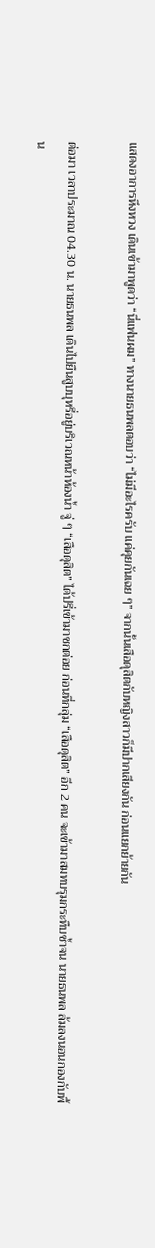แสดงอาการหึงหวง เดินเข้ามาพูดว่า “นี่แฟนผม” ทางนายธนพลตอบว่า “ไม่มีอะไรครับ แค่คุยกันเฉย ๆ” จากนั้นเสือดุสิตกับหญิงสาวก็มีปากเสียงกัน ก่อนแยกย้ายกัน

ต่อมา เวลาประมาณ 04.30 น. นายธนพล เดินไปยืนสูบบุหรี่อยู่บริเวณหน้าห้องน้ำ จู่ ๆ “เสือดุสิต” ได้ปรี่เข้ามาชกต่อย ก่อนที่กลุ่ม “เสือดุสิต” อีก 2 คน จะเข้ามาสมทบรุมกระทืบซ้ำจน นายธนพล ล้มลงนอนกองกับพื้น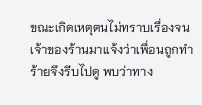ขณะเกิดเหตุตนไม่ทราบเรื่องจนเจ้าของร้านมาแจ้งว่าเพื่อนถูกทำร้ายจึงรีบไปดู พบว่าทาง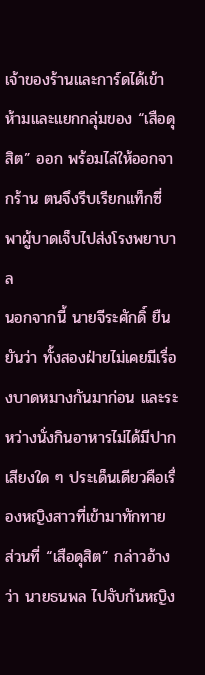เจ้าของร้านและการ์ดได้เข้าห้ามและแยกกลุ่มของ “เสือดุสิต” ออก พร้อมไล่ให้ออกจากร้าน ตนจึงรีบเรียกแท็กซี่พาผู้บาดเจ็บไปส่งโรงพยาบาล
นอกจากนี้ นายจีระศักดิ์ ยืนยันว่า ทั้งสองฝ่ายไม่เคยมีเรื่องบาดหมางกันมาก่อน และระหว่างนั่งกินอาหารไม่ได้มีปากเสียงใด ๆ ประเด็นเดียวคือเรื่องหญิงสาวที่เข้ามาทักทาย ส่วนที่ “เสือดุสิต” กล่าวอ้างว่า นายธนพล ไปจับก้นหญิง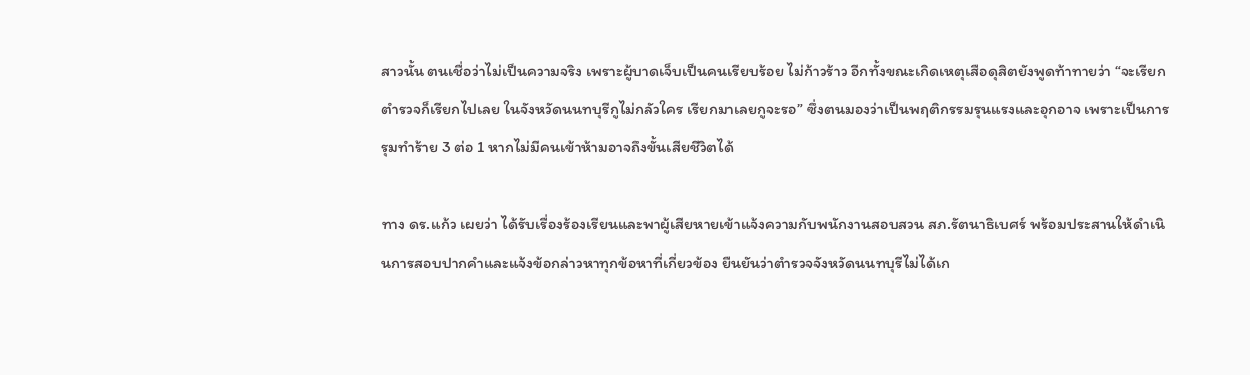สาวนั้น ตนเชื่อว่าไม่เป็นความจริง เพราะผู้บาดเจ็บเป็นคนเรียบร้อย ไม่ก้าวร้าว อีกทั้งขณะเกิดเหตุเสือดุสิตยังพูดท้าทายว่า “จะเรียกตำรวจก็เรียกไปเลย ในจังหวัดนนทบุรีกูไม่กลัวใคร เรียกมาเลยกูจะรอ” ซึ่งตนมองว่าเป็นพฤติกรรมรุนแรงและอุกอาจ เพราะเป็นการรุมทำร้าย 3 ต่อ 1 หากไม่มีคนเข้าห้ามอาจถึงขั้นเสียชีวิตได้

ทาง ดร.แก้ว เผยว่า ได้รับเรื่องร้องเรียนและพาผู้เสียหายเข้าแจ้งความกับพนักงานสอบสวน สภ.รัตนาธิเบศร์ พร้อมประสานให้ดำเนินการสอบปากคำและแจ้งข้อกล่าวหาทุกข้อหาที่เกี่ยวข้อง ยืนยันว่าตำรวจจังหวัดนนทบุรีไม่ได้เก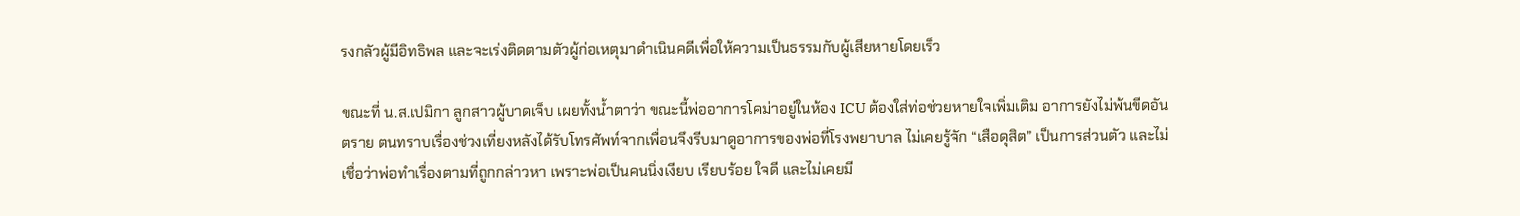รงกลัวผู้มีอิทธิพล และจะเร่งติดตามตัวผู้ก่อเหตุมาดำเนินคดีเพื่อให้ความเป็นธรรมกับผู้เสียหายโดยเร็ว

ขณะที่ น.ส.เปมิกา ลูกสาวผู้บาดเจ็บ เผยทั้งน้ำตาว่า ขณะนี้พ่ออาการโคม่าอยู่ในห้อง ICU ต้องใส่ท่อช่วยหายใจเพิ่มเติม อาการยังไม่พ้นขีดอันตราย ตนทราบเรื่องช่วงเที่ยงหลังได้รับโทรศัพท์จากเพื่อนจึงรีบมาดูอาการของพ่อที่โรงพยาบาล ไม่เคยรู้จัก “เสือดุสิต” เป็นการส่วนตัว และไม่เชื่อว่าพ่อทำเรื่องตามที่ถูกกล่าวหา เพราะพ่อเป็นคนนิ่งเงียบ เรียบร้อย ใจดี และไม่เคยมี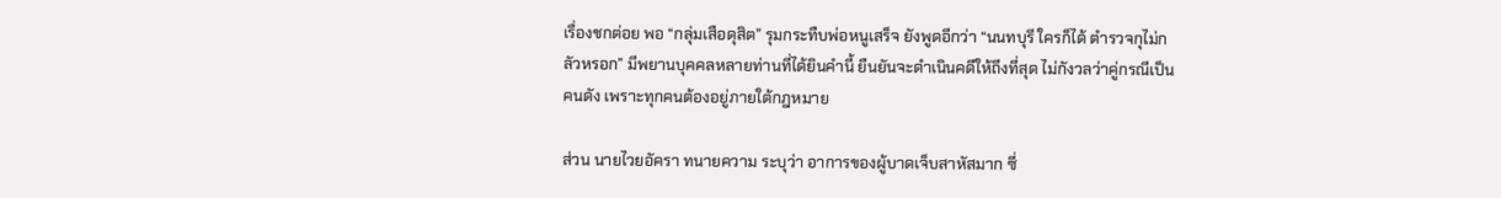เรื่องชกต่อย พอ “กลุ่มเสือดุสิต” รุมกระทืบพ่อหนูเสร็จ ยังพูดอีกว่า “นนทบุรี ใครก็ได้ ตำรวจกุไม่กลัวหรอก” มีพยานบุคคลหลายท่านที่ได้ยินคำนี้ ยืนยันจะดำเนินคดีให้ถึงที่สุด ไม่กังวลว่าคู่กรณีเป็นคนดัง เพราะทุกคนต้องอยู่ภายใต้กฎหมาย

ส่วน นายไวยอัครา ทนายความ ระบุว่า อาการของผู้บาดเจ็บสาหัสมาก ซี่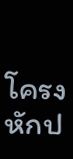โครงหักป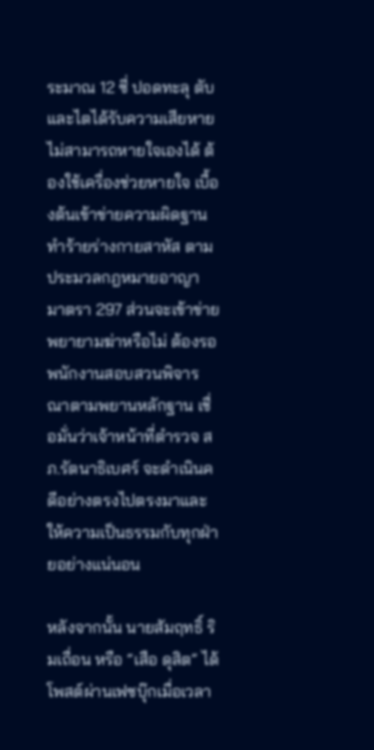ระมาณ 12 ซี่ ปอดทะลุ ตับและไตได้รับความเสียหาย ไม่สามารถหายใจเองได้ ต้องใช้เครื่องช่วยหายใจ เบื้องต้นเข้าข่ายความผิดฐานทำร้ายร่างกายสาหัส ตามประมวลกฎหมายอาญา มาตรา 297 ส่วนจะเข้าข่ายพยายามฆ่าหรือไม่ ต้องรอพนักงานสอบสวนพิจารณาตามพยานหลักฐาน เชื่อมั่นว่าเจ้าหน้าที่ตำรวจ สภ.รัตนาธิเบศร์ จะดำเนินคดีอย่างตรงไปตรงมาและให้ความเป็นธรรมกับทุกฝ่ายอย่างแน่นอน

หลังจากนั้น นายสัมฤทธิ์ ริมเถื่อน หรือ “เสือ ดุสิต” ได้โพสต์ผ่านเฟซบุ๊กเมื่อเวลา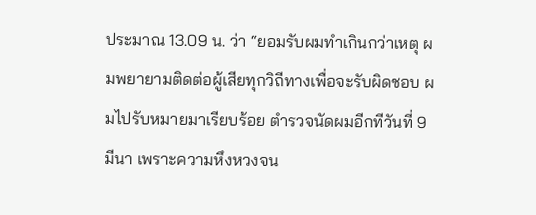ประมาณ 13.09 น. ว่า “ยอมรับผมทำเกินกว่าเหตุ ผมพยายามติดต่อผู้เสียทุกวิถีทางเพื่อจะรับผิดชอบ ผมไปรับหมายมาเรียบร้อย ตำรวจนัดผมอีกทีวันที่ 9 มีนา เพราะความหึงหวงจน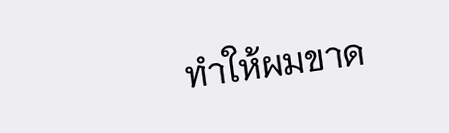ทำให้ผมขาด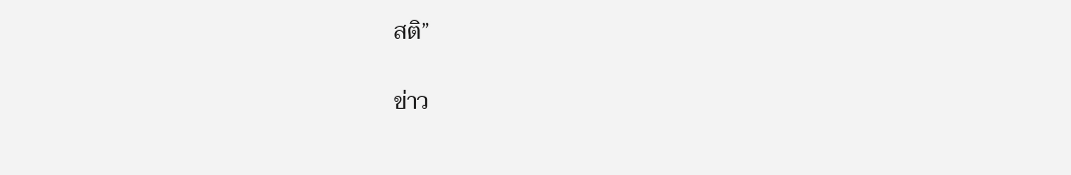สติ”

ข่าว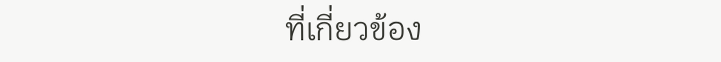ที่เกี่ยวข้อง